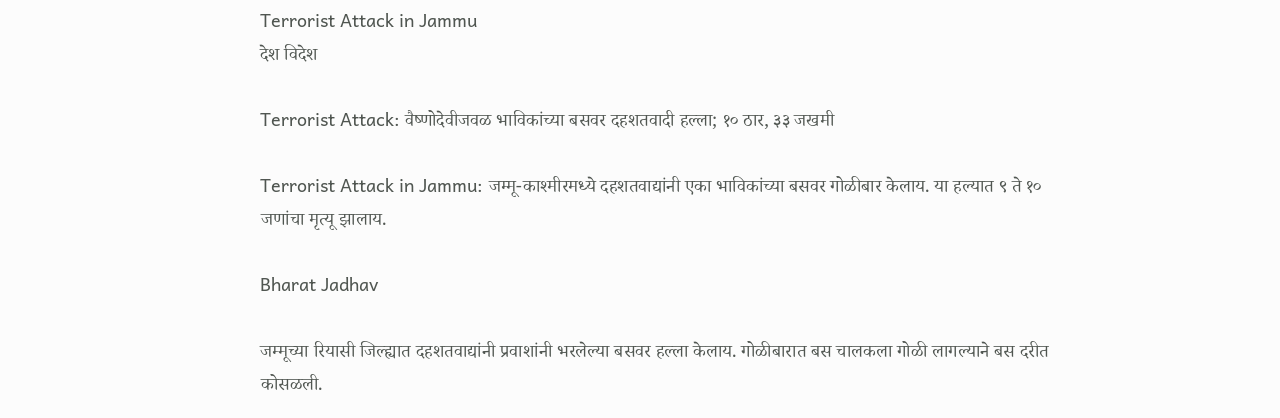Terrorist Attack in Jammu
देश विदेश

Terrorist Attack: वैष्णोदेवीजवळ भाविकांच्या बसवर दहशतवादी हल्ला; १० ठार, ३३ जखमी

Terrorist Attack in Jammu: जम्मू-काश्मीरमध्ये दहशतवाद्यांनी एका भाविकांच्या बसवर गोळीबार केलाय. या हल्यात ९ ते १० जणांचा मृत्यू झालाय.

Bharat Jadhav

जम्मूच्या रियासी जिल्ह्यात दहशतवाद्यांनी प्रवाशांनी भरलेल्या बसवर हल्ला केलाय. गोळीबारात बस चालकला गोळी लागल्याने बस दरीत कोसळली.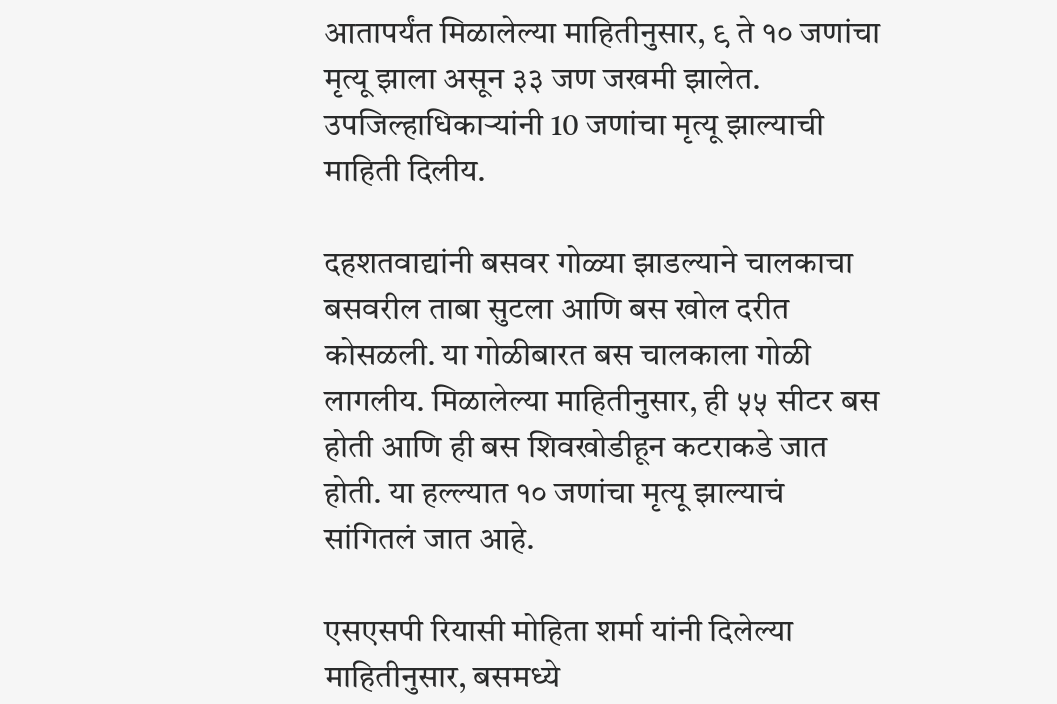आतापर्यंत मिळालेल्या माहितीनुसार, ९ ते १० जणांचा मृत्यू झाला असून ३३ जण जखमी झालेत. उपजिल्हाधिकाऱ्यांनी 10 जणांचा मृत्यू झाल्याची माहिती दिलीय.

दहशतवाद्यांनी बसवर गोळ्या झाडल्याने चालकाचा बसवरील ताबा सुटला आणि बस खोल दरीत कोसळली. या गोळीबारत बस चालकाला गोळी लागलीय. मिळालेल्या माहितीनुसार, ही ५५ सीटर बस होती आणि ही बस शिवखोडीहून कटराकडे जात होती. या हल्ल्यात १० जणांचा मृत्यू झाल्याचं सांगितलं जात आहे.

एसएसपी रियासी मोहिता शर्मा यांनी दिलेल्या माहितीनुसार, बसमध्ये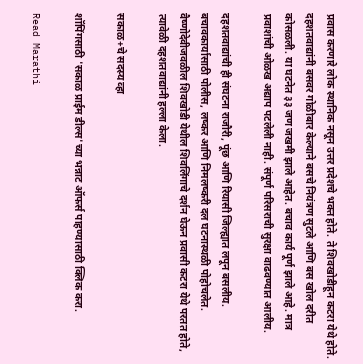प्रवास करणारे लोक स्थानिक नसून उत्तर प्रदेशचे भक्त होते. ते शिवखोडीहून कटरा येथे होते. दहशतवाद्यांनी बसवर गोळीबार केल्याने बसचे नियंत्रण सुटले आणि बस खोल दरीत कोसळली. या घटनेत ३३ जण जखमी झाले आहेत. बचाव कार्य पूर्ण झाले आहे. मात्र प्रवाशांची ओळख अद्याप पटलेली नाही. संपूर्ण परिसराची सुरक्षा वाढवण्यात आलीय.

दहशतवाद्यांची ही संघटना राजौरी, पूंछ आणि रियासी जिल्ह्यात लपून बसलीय. बचावकार्यासाठी पोलीस, लष्कर आणि निमलष्करी दल घटनास्थळी पोहोचलेत. वैष्णोदेवीजवळील शिवखोडी येथील शिवलिंगाचे दर्शन घेऊन प्रवासी कटरा येथे परतत होते, त्यावेळी दहशतवाद्यांनी हल्ला केला.

सकाळ+चे सदस्य व्हा

शॉपिंगसाठी 'सकाळ प्राईम डील्स'च्या भन्नाट ऑफर्स पाहण्यासाठी क्लिक करा.

Read Marathi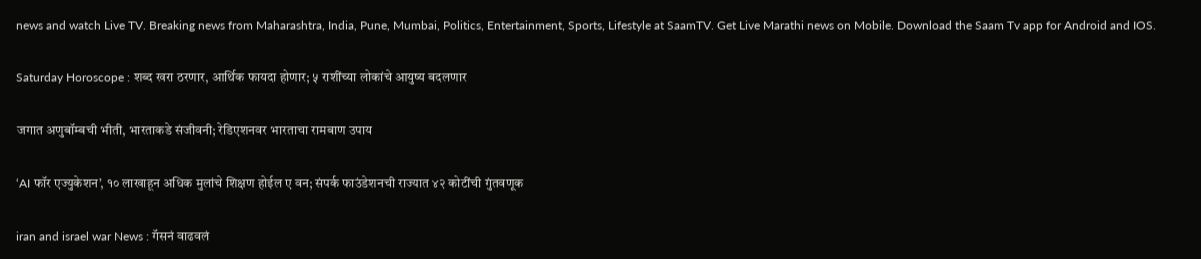news and watch Live TV. Breaking news from Maharashtra, India, Pune, Mumbai, Politics, Entertainment, Sports, Lifestyle at SaamTV. Get Live Marathi news on Mobile. Download the Saam Tv app for Android and IOS.

Saturday Horoscope : शब्द खरा ठरणार, आर्थिक फायदा होणार; ५ राशींच्या लोकांचे आयुष्य बदलणार

जगात अणुबॉम्बची भीती, भारताकडे संजीवनी; रेडिएशनवर भारताचा रामबाण उपाय

‘AI फॉर एज्युकेशन’, १० लाखाहून अधिक मुलांचे शिक्षण होईल ए वन; संपर्क फाउंडेशनची राज्यात ४२ कोटींची गुंतवणूक

iran and israel war News : गॅसनं वाढवलं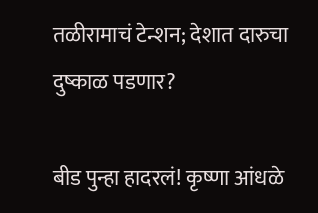तळीरामाचं टेन्शन; देशात दारुचा दुष्काळ पडणार?

बीड पुन्हा हादरलं! कृष्णा आंधळे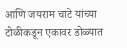आणि जयराम चाटे यांच्या टोळीकडून एकावर डोळ्यात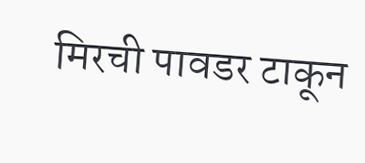मिरची पावडर टाकून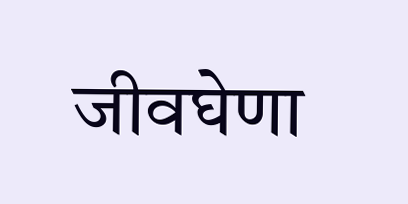जीवघेणा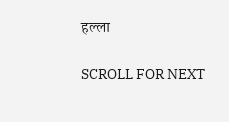हल्ला

SCROLL FOR NEXT